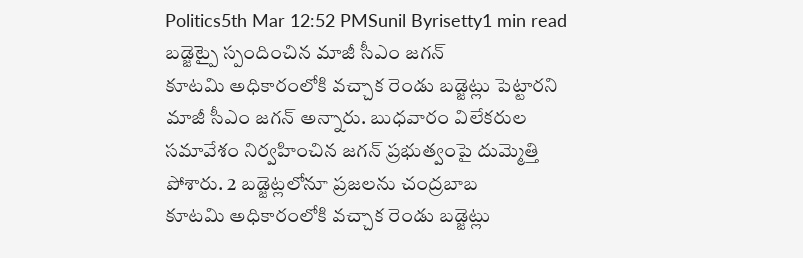Politics5th Mar 12:52 PMSunil Byrisetty1 min read
బడ్జెట్పై స్పందించిన మాజీ సీఎం జగన్
కూటమి అధికారంలోకి వచ్చాక రెండు బడ్జెట్లు పెట్టారని మాజీ సీఎం జగన్ అన్నారు. బుధవారం విలేకరుల సమావేశం నిర్వహించిన జగన్ ప్రభుత్వంపై దుమ్మెత్తి పోశారు. 2 బడ్జెట్లలోనూ ప్రజలను చంద్రబాబ
కూటమి అధికారంలోకి వచ్చాక రెండు బడ్జెట్లు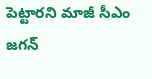పెట్టారని మాజీ సీఎం జగన్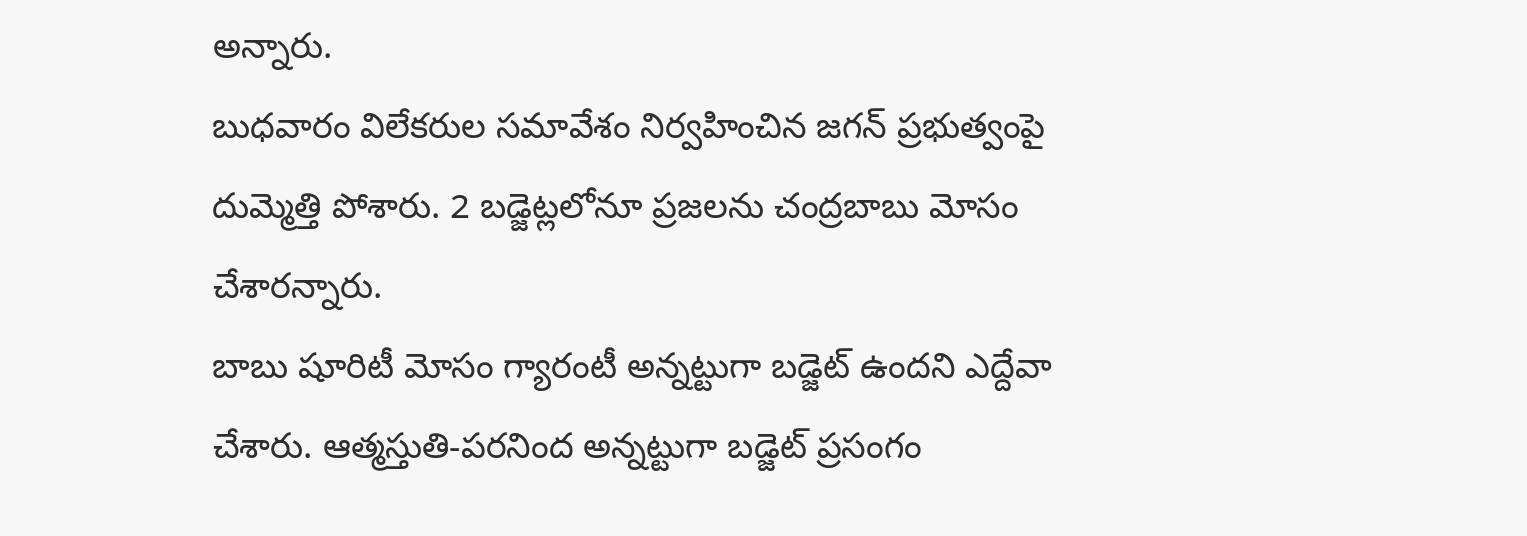అన్నారు.
బుధవారం విలేకరుల సమావేశం నిర్వహించిన జగన్ ప్రభుత్వంపై దుమ్మెత్తి పోశారు. 2 బడ్జెట్లలోనూ ప్రజలను చంద్రబాబు మోసం చేశారన్నారు.
బాబు షూరిటీ మోసం గ్యారంటీ అన్నట్టుగా బడ్జెట్ ఉందని ఎద్దేవా చేశారు. ఆత్మస్తుతి-పరనింద అన్నట్టుగా బడ్జెట్ ప్రసంగం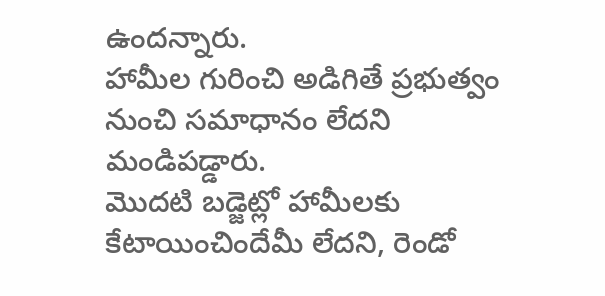ఉందన్నారు.
హామీల గురించి అడిగితే ప్రభుత్వం నుంచి సమాధానం లేదని మండిపడ్డారు.
మొదటి బడ్జెట్లో హామీలకు కేటాయించిందేమీ లేదని, రెండో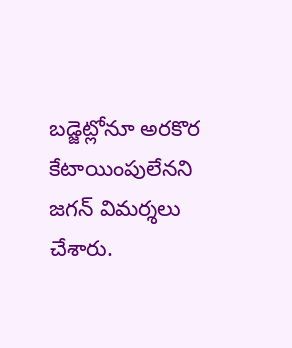బడ్జెట్లోనూ అరకొర కేటాయింపులేనని జగన్ విమర్శలు చేశారు.